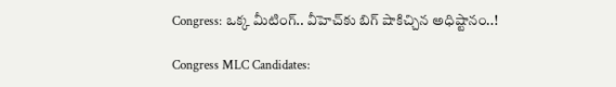Congress: ఒక్క మీటింగ్.. వీహెచ్‌కు బిగ్ షాకిచ్చిన అధిష్టానం..!

Congress MLC Candidates: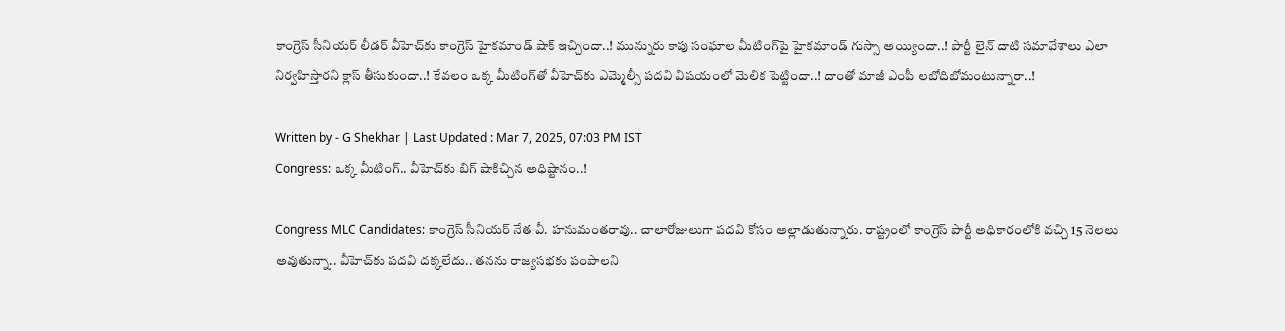కాంగ్రెస్‌ సీనియర్‌ లీడర్‌ వీహెచ్‌కు కాంగ్రెస్ హైకమాండ్‌ షాక్ ఇచ్చిందా..! మున్నురు కాపు సంఘాల మీటింగ్‌పై హైకమాండ్ గుస్సా అయ్యిందా..! పార్టీ లైన్‌ దాటి సమావేశాలు ఎలా నిర్వహిస్తారని క్లాస్‌ తీసుకుందా..! కేవలం ఒక్క మీటింగ్‌తో వీహెచ్‌కు ఎమ్మెల్సీ పదవి విషయంలో మెలిక పెట్టిందా..! దాంతో మాజీ ఎంపీ లబోదిబోమంటున్నారా..!

Written by - G Shekhar | Last Updated : Mar 7, 2025, 07:03 PM IST
Congress: ఒక్క మీటింగ్.. వీహెచ్‌కు బిగ్ షాకిచ్చిన అధిష్టానం..!

Congress MLC Candidates: కాంగ్రెస్ సీనియర్‌ నేత వీ. హనుమంతరావు.. చాలారోజులుగా పదవి కోసం అల్లాడుతున్నారు. రాష్ట్రంలో కాంగ్రెస్ పార్టీ అధికారంలోకి వచ్చి 15 నెలలు అవుతున్నా.. వీహెచ్‌కు పదవి దక్కలేదు.. తనను రాజ్యసభకు పంపాలని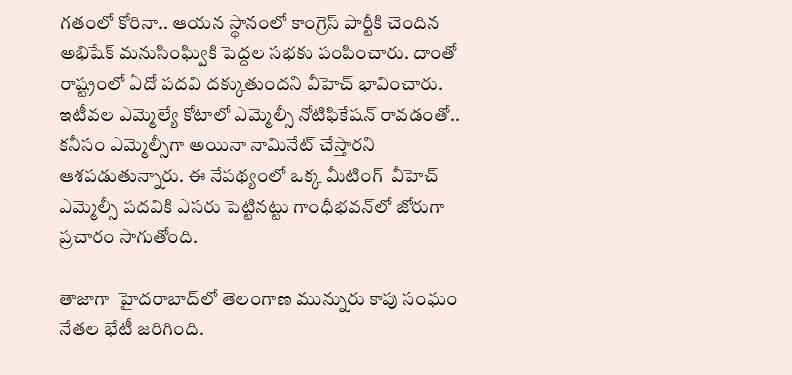గతంలో కోరినా.. ఆయన స్థానంలో కాంగ్రెస్‌ పార్టీకి చెందిన అభిషేక్‌ మనుసింఘ్వికి పెద్దల సభకు పంపించారు. దాంతో రాష్ట్రంలో ఏదో పదవి దక్కుతుందని వీహెచ్‌ భావించారు. ఇటీవల ఎమ్మెల్యే కోటాలో ఎమ్మెల్సీ నోటిఫికేషన్ రావడంతో.. కనీసం ఎమ్మెల్సీగా అయినా నామినేట్‌ చేస్తారని ఆశపడుతున్నారు. ఈ నేపథ్యంలో ఒక్క మీటింగ్‌  వీహెచ్‌ ఎమ్మెల్సీ పదవికి ఎసరు పెట్టినట్టు గాంధీభవన్‌లో జోరుగా ప్రచారం సాగుతోంది.

తాజాగా  హైదరాబాద్‌లో తెలంగాణ మున్నురు కాపు సంఘం నేతల భేటీ జరిగింది.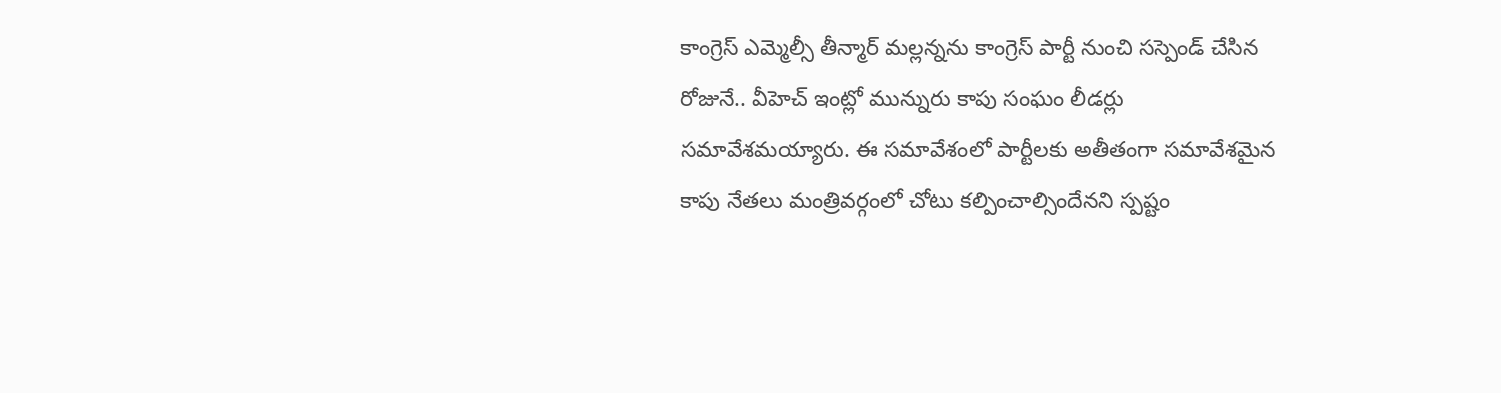కాంగ్రెస్ ఎమ్మెల్సీ తీన్మార్‌ మల్లన్నను కాంగ్రెస్‌ పార్టీ నుంచి సస్పెండ్ చేసిన రోజునే.. వీహెచ్‌ ఇంట్లో మున్నురు కాపు సంఘం లీడర్లు సమావేశమయ్యారు. ఈ సమావేశంలో పార్టీలకు అతీతంగా సమావేశమైన కాపు నేతలు మంత్రివర్గంలో చోటు కల్పించాల్సిందేనని స్పష్టం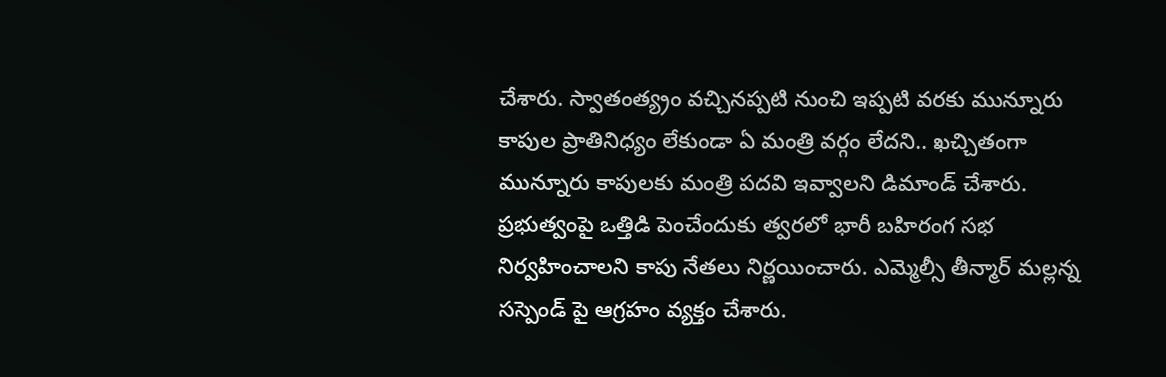చేశారు. స్వాతంత్య్రం వచ్చినప్పటి నుంచి ఇప్పటి వరకు మున్నూరు కాపుల ప్రాతినిధ్యం లేకుండా ఏ మంత్రి వర్గం లేదని.. ఖచ్చితంగా మున్నూరు కాపులకు మంత్రి పదవి ఇవ్వాలని డిమాండ్ చేశారు. ప్రభుత్వంపై ఒత్తిడి పెంచేందుకు త్వరలో భారీ బహిరంగ సభ నిర్వహించాలని కాపు నేతలు నిర్ణయించారు. ఎమ్మెల్సీ తీన్మార్ మల్లన్న సస్పెండ్ పై ఆగ్రహం వ్యక్తం చేశారు.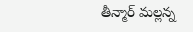తీన్మార్ మల్లన్న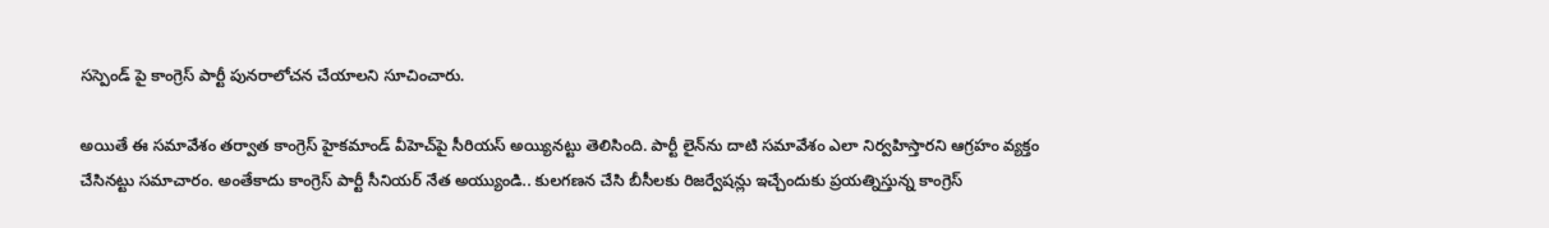సస్పెండ్ పై కాంగ్రెస్ పార్టీ పునరాలోచన చేయాలని సూచించారు.

అయితే ఈ సమావేశం తర్వాత కాంగ్రెస్ హైకమాండ్‌ వీహెచ్‌పై సీరియస్‌ అయ్యినట్టు తెలిసింది. పార్టీ లైన్‌ను దాటి సమావేశం ఎలా నిర్వహిస్తారని ఆగ్రహం వ్యక్తం చేసినట్టు సమాచారం. అంతేకాదు కాంగ్రెస్ పార్టీ సీనియర్ నేత అయ్యుండి.. కులగణన చేసి బీసీలకు రిజర్వేషన్లు ఇచ్చేందుకు ప్రయత్నిస్తున్న కాంగ్రెస్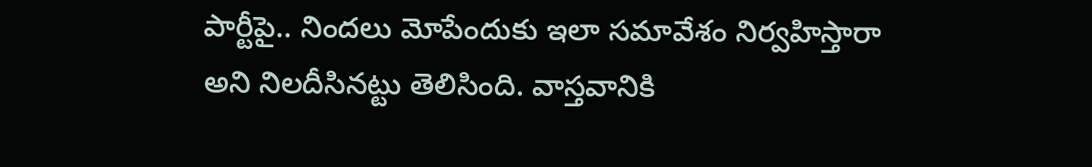పార్టీపై.. నిందలు మోపేందుకు ఇలా సమావేశం నిర్వహిస్తారా అని నిలదీసినట్టు తెలిసింది. వాస్తవానికి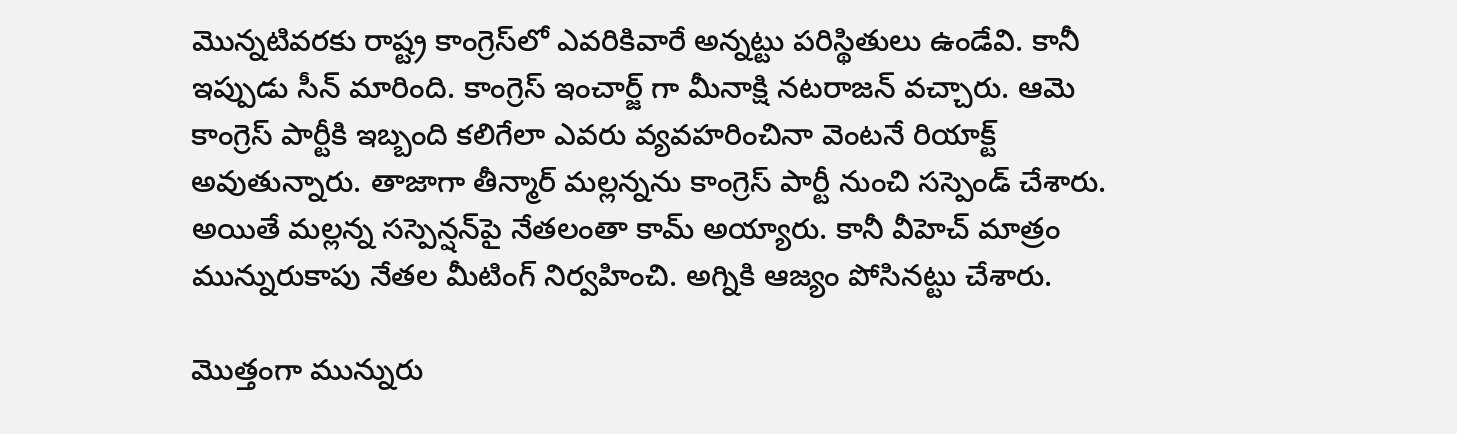మొన్నటివరకు రాష్ట్ర కాంగ్రెస్‌లో ఎవరికివారే అన్నట్టు పరిస్థితులు ఉండేవి. కానీ ఇప్పుడు సీన్ మారింది. కాంగ్రెస్ ఇంచార్జ్ గా మీనాక్షి నటరాజన్ వచ్చారు. ఆమె కాంగ్రెస్ పార్టీకి ఇబ్బంది కలిగేలా ఎవరు వ్యవహరించినా వెంటనే రియాక్ట్ అవుతున్నారు. తాజాగా తీన్మార్ మల్లన్నను కాంగ్రెస్ పార్టీ నుంచి సస్పెండ్ చేశారు. అయితే మల్లన్న సస్పెన్షన్‌పై నేతలంతా కామ్‌ అయ్యారు. కానీ వీహెచ్‌ మాత్రం మున్నురుకాపు నేతల మీటింగ్‌ నిర్వహించి. అగ్నికి ఆజ్యం పోసినట్టు చేశారు.

మొత్తంగా మున్నురు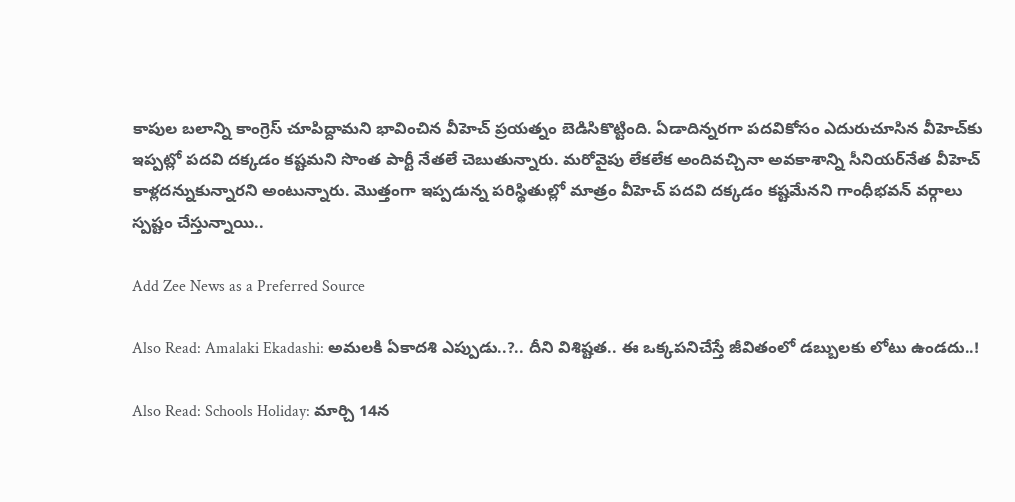కాపుల బలాన్ని కాంగ్రెస్ చూపిద్దామని భావించిన వీహెచ్‌ ప్రయత్నం బెడిసికొట్టింది. ఏడాదిన్నరగా పదవికోసం ఎదురుచూసిన వీహెచ్‌కు ఇప్పట్లో పదవి దక్కడం కష్టమని సొంత పార్టీ నేతలే చెబుతున్నారు. మరోవైపు లేకలేక అందివచ్చినా అవకాశాన్ని సీనియర్‌నేత వీహెచ్‌ కాళ్లదన్నుకున్నారని అంటున్నారు. మొత్తంగా ఇప్పడున్న పరిస్థితుల్లో మాత్రం వీహెచ్‌ పదవి దక్కడం కష్టమేనని గాంధీభవన్‌ వర్గాలు స్పష్టం చేస్తున్నాయి..

Add Zee News as a Preferred Source

Also Read: Amalaki Ekadashi: అమలకి ఏకాదశి ఎప్పుడు..?.. దీని విశిష్టత.. ఈ ఒక్కపనిచేస్తే జీవితంలో డబ్బులకు లోటు ఉండదు..!

Also Read: Schools Holiday: మార్చి 14న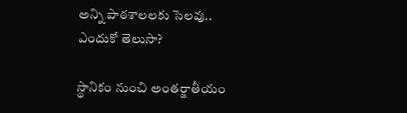అన్ని పాఠశాలలకు సెలవు.. ఎందుకో తెలుసా?

స్థానికం నుంచి అంతర్జాతీయం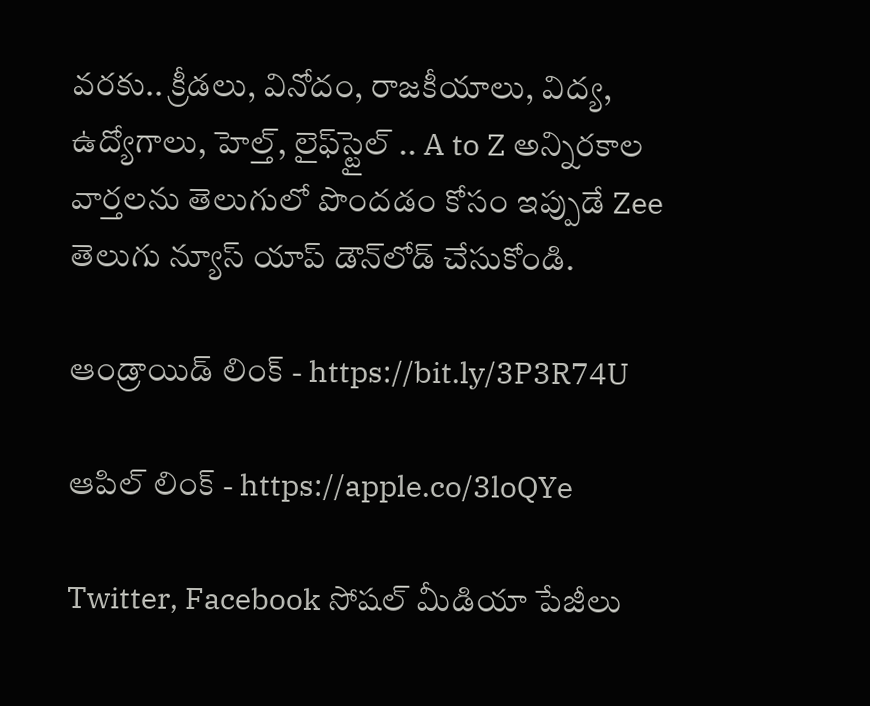వరకు.. క్రీడలు, వినోదం, రాజకీయాలు, విద్య, ఉద్యోగాలు, హెల్త్, లైఫ్‌స్టైల్ .. A to Z అన్నిరకాల వార్తలను తెలుగులో పొందడం కోసం ఇప్పుడే Zee తెలుగు న్యూస్ యాప్ డౌన్‌లోడ్ చేసుకోండి.

ఆండ్రాయిడ్ లింక్ - https://bit.ly/3P3R74U

ఆపిల్ లింక్ - https://apple.co/3loQYe

Twitter, Facebook సోషల్ మీడియా పేజీలు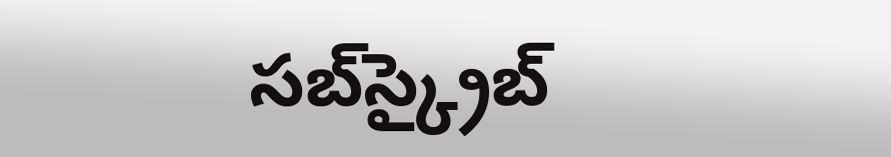సబ్‌స్క్రైబ్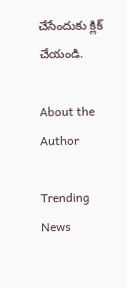చేసేందుకు క్లిక్ చేయండి.

About the Author

Trending News